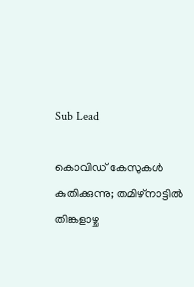Sub Lead

കൊവിഡ് കേസുകള്‍ കുതിക്കുന്നു; തമിഴ്‌നാട്ടില്‍ തിങ്കളാഴ്ച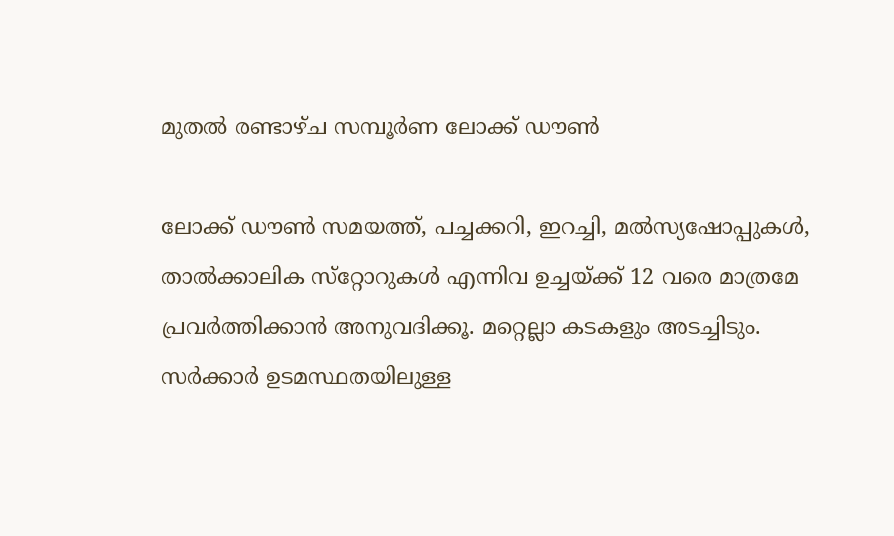മുതല്‍ രണ്ടാഴ്ച സമ്പൂര്‍ണ ലോക്ക് ഡൗണ്‍

ലോക്ക് ഡൗണ്‍ സമയത്ത്, പച്ചക്കറി, ഇറച്ചി, മല്‍സ്യഷോപ്പുകള്‍, താല്‍ക്കാലിക സ്‌റ്റോറുകള്‍ എന്നിവ ഉച്ചയ്ക്ക് 12 വരെ മാത്രമേ പ്രവര്‍ത്തിക്കാന്‍ അനുവദിക്കൂ. മറ്റെല്ലാ കടകളും അടച്ചിടും. സര്‍ക്കാര്‍ ഉടമസ്ഥതയിലുള്ള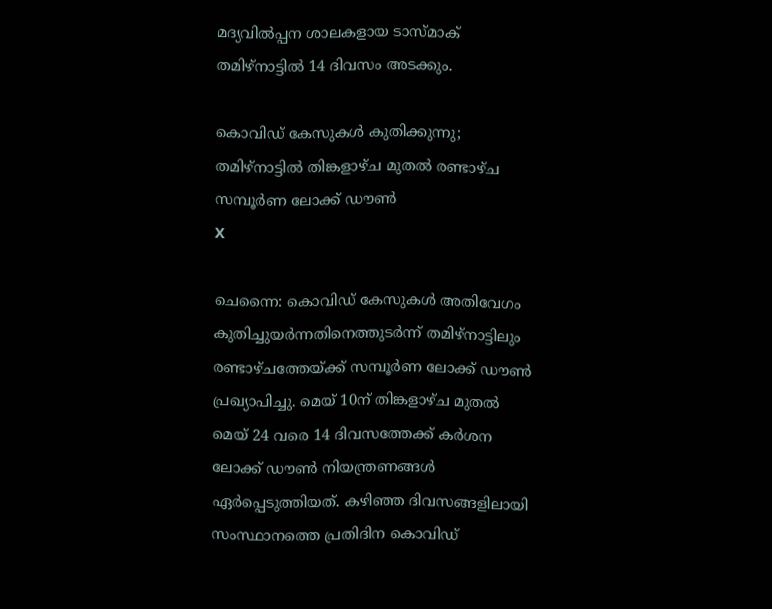മദ്യവില്‍പ്പന ശാലകളായ ടാസ്മാക് തമിഴ്‌നാട്ടില്‍ 14 ദിവസം അടക്കും.

കൊവിഡ് കേസുകള്‍ കുതിക്കുന്നു; തമിഴ്‌നാട്ടില്‍ തിങ്കളാഴ്ച മുതല്‍ രണ്ടാഴ്ച സമ്പൂര്‍ണ ലോക്ക് ഡൗണ്‍
X

ചെന്നൈ: കൊവിഡ് കേസുകള്‍ അതിവേഗം കുതിച്ചുയര്‍ന്നതിനെത്തുടര്‍ന്ന് തമിഴ്‌നാട്ടിലും രണ്ടാഴ്ചത്തേയ്ക്ക് സമ്പൂര്‍ണ ലോക്ക് ഡൗണ്‍ പ്രഖ്യാപിച്ചു. മെയ് 10ന് തിങ്കളാഴ്ച മുതല്‍ മെയ് 24 വരെ 14 ദിവസത്തേക്ക് കര്‍ശന ലോക്ക് ഡൗണ്‍ നിയന്ത്രണങ്ങള്‍ ഏര്‍പ്പെടുത്തിയത്. കഴിഞ്ഞ ദിവസങ്ങളിലായി സംസ്ഥാനത്തെ പ്രതിദിന കൊവിഡ്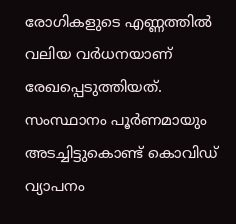രോഗികളുടെ എണ്ണത്തില്‍ വലിയ വര്‍ധനയാണ് രേഖപ്പെടുത്തിയത്. സംസ്ഥാനം പൂര്‍ണമായും അടച്ചിട്ടുകൊണ്ട് കൊവിഡ് വ്യാപനം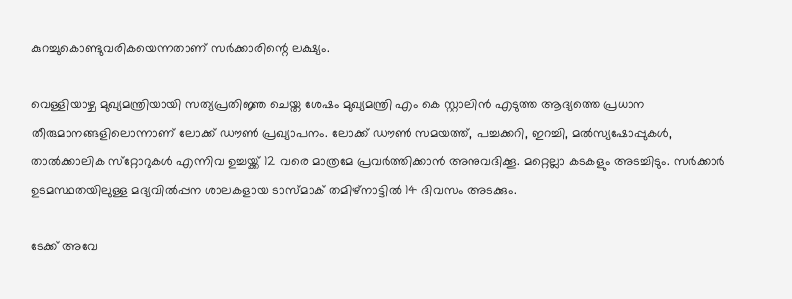കുറച്ചുകൊണ്ടുവരികയെന്നതാണ് സര്‍ക്കാരിന്റെ ലക്ഷ്യം.

വെള്ളിയാഴ്ച മുഖ്യമന്ത്രിയായി സത്യപ്രതിജ്ഞ ചെയ്ത ശേഷം മുഖ്യമന്ത്രി എം കെ സ്റ്റാലിന്‍ എടുത്ത ആദ്യത്തെ പ്രധാന തീരുമാനങ്ങളിലൊന്നാണ് ലോക്ക് ഡൗണ്‍ പ്രഖ്യാപനം. ലോക്ക് ഡൗണ്‍ സമയത്ത്, പച്ചക്കറി, ഇറച്ചി, മല്‍സ്യഷോപ്പുകള്‍, താല്‍ക്കാലിക സ്‌റ്റോറുകള്‍ എന്നിവ ഉച്ചയ്ക്ക് 12 വരെ മാത്രമേ പ്രവര്‍ത്തിക്കാന്‍ അനുവദിക്കൂ. മറ്റെല്ലാ കടകളും അടച്ചിടും. സര്‍ക്കാര്‍ ഉടമസ്ഥതയിലുള്ള മദ്യവില്‍പ്പന ശാലകളായ ടാസ്മാക് തമിഴ്‌നാട്ടില്‍ 14 ദിവസം അടക്കും.

ടേക്ക് അവേ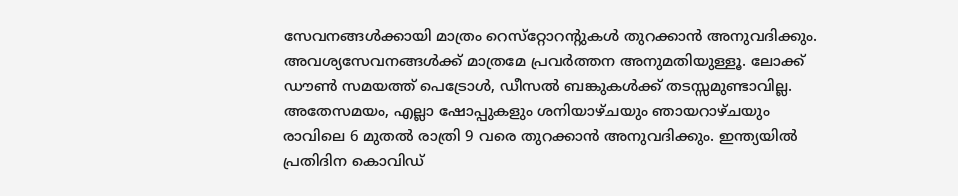സേവനങ്ങള്‍ക്കായി മാത്രം റെസ്‌റ്റോറന്റുകള്‍ തുറക്കാന്‍ അനുവദിക്കും. അവശ്യസേവനങ്ങള്‍ക്ക് മാത്രമേ പ്രവര്‍ത്തന അനുമതിയുള്ളൂ. ലോക്ക് ഡൗണ്‍ സമയത്ത് പെട്രോള്‍, ഡീസല്‍ ബങ്കുകള്‍ക്ക് തടസ്സമുണ്ടാവില്ല. അതേസമയം, എല്ലാ ഷോപ്പുകളും ശനിയാഴ്ചയും ഞായറാഴ്ചയും രാവിലെ 6 മുതല്‍ രാത്രി 9 വരെ തുറക്കാന്‍ അനുവദിക്കും. ഇന്ത്യയില്‍ പ്രതിദിന കൊവിഡ്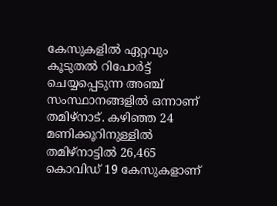കേസുകളില്‍ ഏറ്റവും കൂടുതല്‍ റിപോര്‍ട്ട് ചെയ്യപ്പെടുന്ന അഞ്ച് സംസ്ഥാനങ്ങളില്‍ ഒന്നാണ് തമിഴ്‌നാട്. കഴിഞ്ഞ 24 മണിക്കൂറിനുള്ളില്‍ തമിഴ്‌നാട്ടില്‍ 26,465 കൊവിഡ് 19 കേസുകളാണ്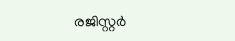രജിസ്റ്റര്‍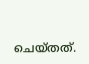ചെയ്തത്.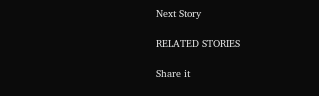Next Story

RELATED STORIES

Share it